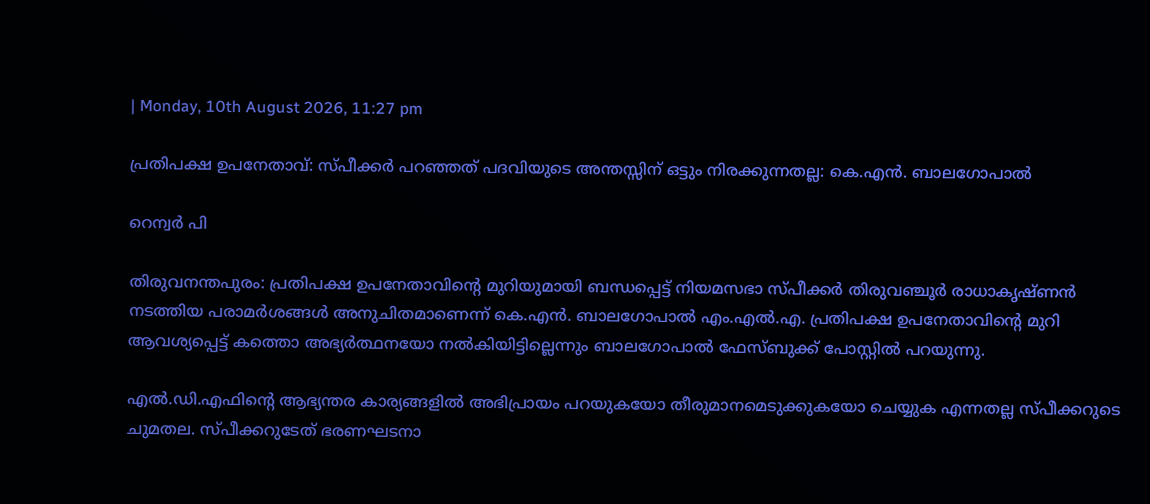| Monday, 10th August 2026, 11:27 pm

പ്രതിപക്ഷ ഉപനേതാവ്: സ്പീക്കര്‍ പറഞ്ഞത് പദവിയുടെ അന്തസ്സിന് ഒട്ടും നിരക്കുന്നതല്ല: കെ.എന്‍. ബാലഗോപാല്‍

റെന്വര്‍ പി

തിരുവനന്തപുരം: പ്രതിപക്ഷ ഉപനേതാവിന്റെ മുറിയുമായി ബന്ധപ്പെട്ട് നിയമസഭാ സ്പീക്കര്‍ തിരുവഞ്ചൂര്‍ രാധാകൃഷ്ണന്‍ നടത്തിയ പരാമര്‍ശങ്ങള്‍ അനുചിതമാണെന്ന് കെ.എന്‍. ബാലഗോപാല്‍ എം.എല്‍.എ. പ്രതിപക്ഷ ഉപനേതാവിന്റെ മുറി ആവശ്യപ്പെട്ട് കത്തൊ അഭ്യര്‍ത്ഥനയോ നല്‍കിയിട്ടില്ലെന്നും ബാലഗോപാല്‍ ഫേസ്ബുക്ക് പോസ്റ്റില്‍ പറയുന്നു.

എല്‍.ഡി.എഫിന്റെ ആഭ്യന്തര കാര്യങ്ങളില്‍ അഭിപ്രായം പറയുകയോ തീരുമാനമെടുക്കുകയോ ചെയ്യുക എന്നതല്ല സ്പീക്കറുടെ ചുമതല. സ്പീക്കറുടേത് ഭരണഘടനാ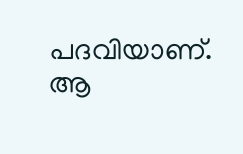പദവിയാണ്. ആ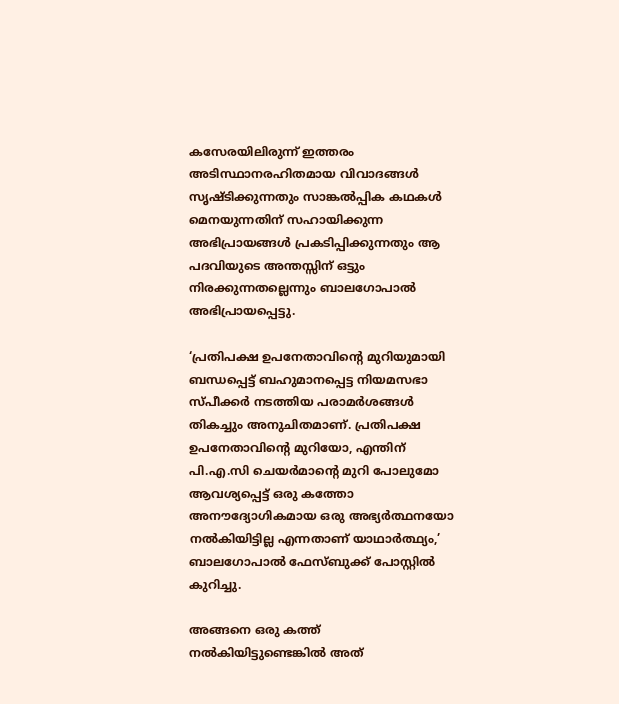കസേരയിലിരുന്ന് ഇത്തരം അടിസ്ഥാനരഹിതമായ വിവാദങ്ങള്‍ സൃഷ്ടിക്കുന്നതും സാങ്കല്‍പ്പിക കഥകള്‍ മെനയുന്നതിന് സഹായിക്കുന്ന അഭിപ്രായങ്ങള്‍ പ്രകടിപ്പിക്കുന്നതും ആ പദവിയുടെ അന്തസ്സിന് ഒട്ടും നിരക്കുന്നതല്ലെന്നും ബാലഗോപാല്‍ അഭിപ്രായപ്പെട്ടു.

‘പ്രതിപക്ഷ ഉപനേതാവിന്റെ മുറിയുമായി ബന്ധപ്പെട്ട് ബഹുമാനപ്പെട്ട നിയമസഭാ സ്പീക്കര്‍ നടത്തിയ പരാമര്‍ശങ്ങള്‍ തികച്ചും അനുചിതമാണ്. പ്രതിപക്ഷ ഉപനേതാവിന്റെ മുറിയോ, എന്തിന് പി.എ.സി ചെയര്‍മാന്റെ മുറി പോലുമോ ആവശ്യപ്പെട്ട് ഒരു കത്തോ അനൗദ്യോഗികമായ ഒരു അഭ്യര്‍ത്ഥനയോ നല്‍കിയിട്ടില്ല എന്നതാണ് യാഥാര്‍ത്ഥ്യം,’ ബാലഗോപാല്‍ ഫേസ്ബുക്ക് പോസ്റ്റില്‍ കുറിച്ചു.

അങ്ങനെ ഒരു കത്ത് നല്‍കിയിട്ടുണ്ടെങ്കില്‍ അത്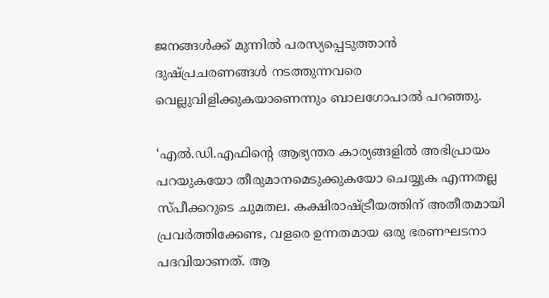ജനങ്ങള്‍ക്ക് മുന്നില്‍ പരസ്യപ്പെടുത്താന്‍ ദുഷ്പ്രചരണങ്ങള്‍ നടത്തുന്നവരെ വെല്ലുവിളിക്കുകയാണെന്നും ബാലഗോപാല്‍ പറഞ്ഞു.

‘എല്‍.ഡി.എഫിന്റെ ആഭ്യന്തര കാര്യങ്ങളില്‍ അഭിപ്രായം പറയുകയോ തീരുമാനമെടുക്കുകയോ ചെയ്യുക എന്നതല്ല സ്പീക്കറുടെ ചുമതല. കക്ഷിരാഷ്ട്രീയത്തിന് അതീതമായി പ്രവര്‍ത്തിക്കേണ്ട, വളരെ ഉന്നതമായ ഒരു ഭരണഘടനാ പദവിയാണത്. ആ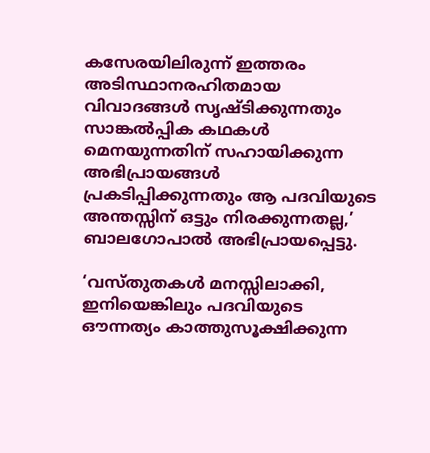കസേരയിലിരുന്ന് ഇത്തരം അടിസ്ഥാനരഹിതമായ വിവാദങ്ങള്‍ സൃഷ്ടിക്കുന്നതും സാങ്കല്‍പ്പിക കഥകള്‍ മെനയുന്നതിന് സഹായിക്കുന്ന അഭിപ്രായങ്ങള്‍ പ്രകടിപ്പിക്കുന്നതും ആ പദവിയുടെ അന്തസ്സിന് ഒട്ടും നിരക്കുന്നതല്ല,’ ബാലഗോപാല്‍ അഭിപ്രായപ്പെട്ടു.

‘വസ്തുതകള്‍ മനസ്സിലാക്കി, ഇനിയെങ്കിലും പദവിയുടെ ഔന്നത്യം കാത്തുസൂക്ഷിക്കുന്ന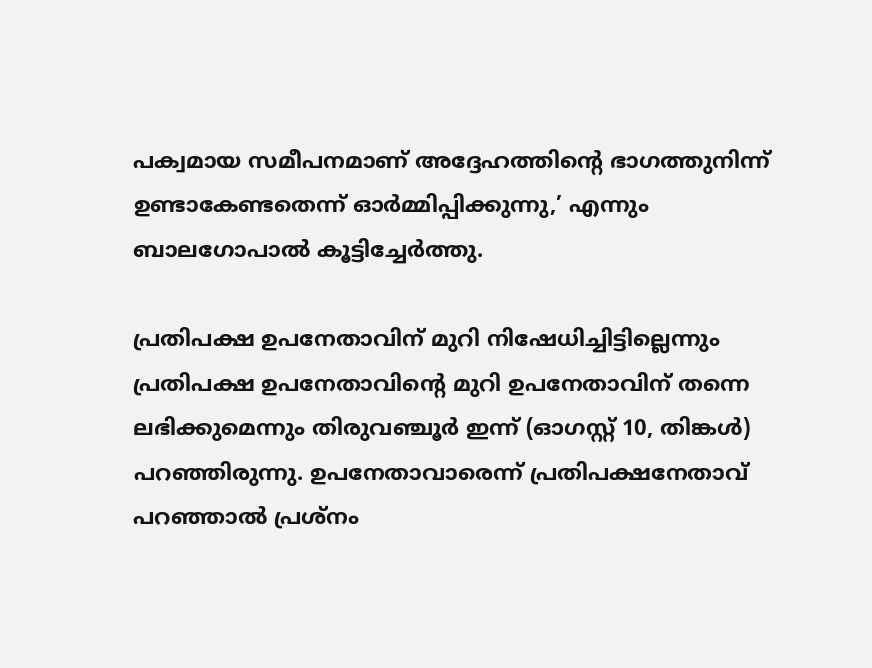പക്വമായ സമീപനമാണ് അദ്ദേഹത്തിന്റെ ഭാഗത്തുനിന്ന് ഉണ്ടാകേണ്ടതെന്ന് ഓര്‍മ്മിപ്പിക്കുന്നു,’ എന്നും ബാലഗോപാല്‍ കൂട്ടിച്ചേര്‍ത്തു.

പ്രതിപക്ഷ ഉപനേതാവിന് മുറി നിഷേധിച്ചിട്ടില്ലെന്നും പ്രതിപക്ഷ ഉപനേതാവിന്റെ മുറി ഉപനേതാവിന് തന്നെ ലഭിക്കുമെന്നും തിരുവഞ്ചൂര്‍ ഇന്ന് (ഓഗസ്റ്റ് 10, തിങ്കള്‍) പറഞ്ഞിരുന്നു. ഉപനേതാവാരെന്ന് പ്രതിപക്ഷനേതാവ് പറഞ്ഞാല്‍ പ്രശ്‌നം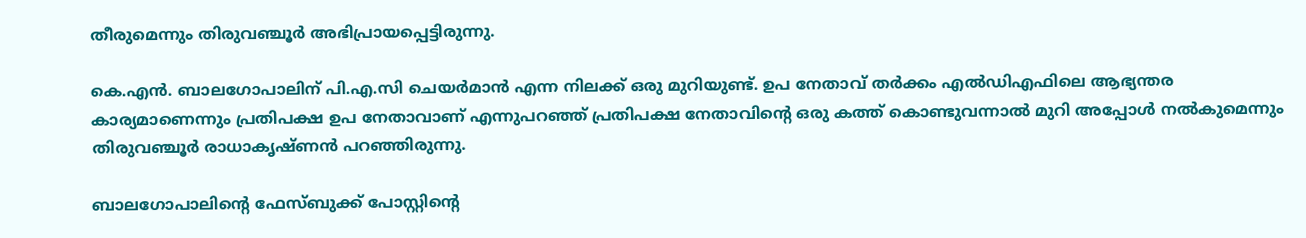തീരുമെന്നും തിരുവഞ്ചൂര്‍ അഭിപ്രായപ്പെട്ടിരുന്നു.

കെ.എന്‍. ബാലഗോപാലിന് പി.എ.സി ചെയര്‍മാന്‍ എന്ന നിലക്ക് ഒരു മുറിയുണ്ട്. ഉപ നേതാവ് തര്‍ക്കം എല്‍ഡിഎഫിലെ ആഭ്യന്തര കാര്യമാണെന്നും പ്രതിപക്ഷ ഉപ നേതാവാണ് എന്നുപറഞ്ഞ് പ്രതിപക്ഷ നേതാവിന്റെ ഒരു കത്ത് കൊണ്ടുവന്നാല്‍ മുറി അപ്പോള്‍ നല്‍കുമെന്നും തിരുവഞ്ചൂര്‍ രാധാകൃഷ്ണന്‍ പറഞ്ഞിരുന്നു.

ബാലഗോപാലിന്റെ ഫേസ്ബുക്ക് പോസ്റ്റിന്റെ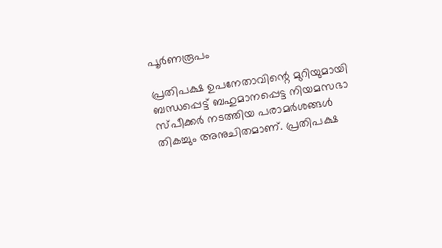പൂര്‍ണരൂപം

പ്രതിപക്ഷ ഉപനേതാവിന്റെ മുറിയുമായി ബന്ധപ്പെട്ട് ബഹുമാനപ്പെട്ട നിയമസഭാ സ്പീക്കര്‍ നടത്തിയ പരാമര്‍ശങ്ങള്‍ തികച്ചും അനുചിതമാണ്. പ്രതിപക്ഷ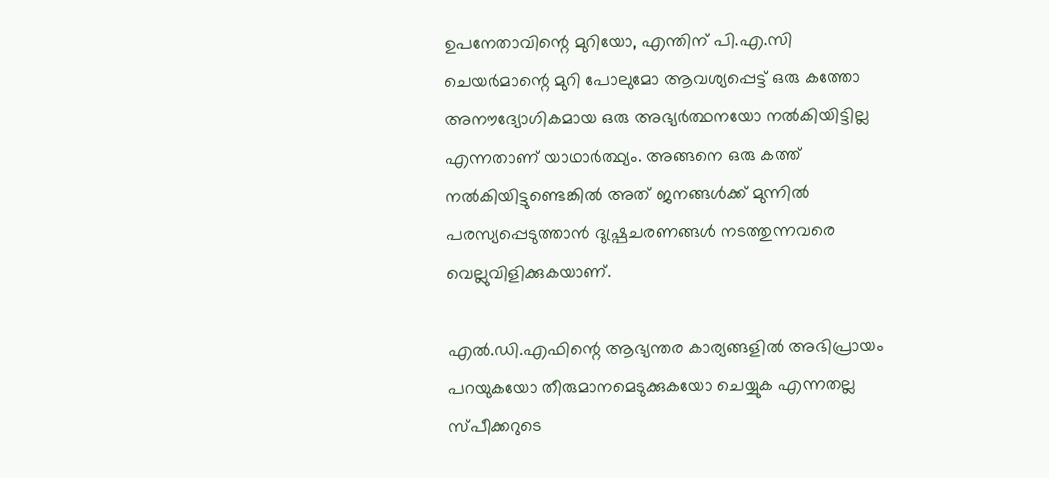ഉപനേതാവിന്റെ മുറിയോ, എന്തിന് പി.എ.സി ചെയര്‍മാന്റെ മുറി പോലുമോ ആവശ്യപ്പെട്ട് ഒരു കത്തോ അനൗദ്യോഗികമായ ഒരു അഭ്യര്‍ത്ഥനയോ നല്‍കിയിട്ടില്ല എന്നതാണ് യാഥാര്‍ത്ഥ്യം. അങ്ങനെ ഒരു കത്ത് നല്‍കിയിട്ടുണ്ടെങ്കില്‍ അത് ജനങ്ങള്‍ക്ക് മുന്നില്‍ പരസ്യപ്പെടുത്താന്‍ ദുഷ്പ്രചരണങ്ങള്‍ നടത്തുന്നവരെ വെല്ലുവിളിക്കുകയാണ്.

എല്‍.ഡി.എഫിന്റെ ആഭ്യന്തര കാര്യങ്ങളില്‍ അഭിപ്രായം പറയുകയോ തീരുമാനമെടുക്കുകയോ ചെയ്യുക എന്നതല്ല സ്പീക്കറുടെ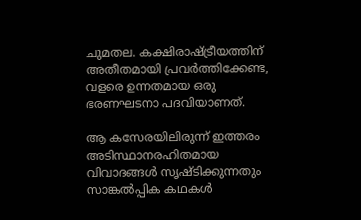ചുമതല. കക്ഷിരാഷ്ട്രീയത്തിന് അതീതമായി പ്രവര്‍ത്തിക്കേണ്ട, വളരെ ഉന്നതമായ ഒരു ഭരണഘടനാ പദവിയാണത്.

ആ കസേരയിലിരുന്ന് ഇത്തരം അടിസ്ഥാനരഹിതമായ വിവാദങ്ങള്‍ സൃഷ്ടിക്കുന്നതും സാങ്കല്‍പ്പിക കഥകള്‍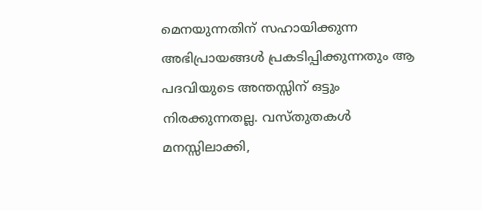മെനയുന്നതിന് സഹായിക്കുന്ന അഭിപ്രായങ്ങള്‍ പ്രകടിപ്പിക്കുന്നതും ആ പദവിയുടെ അന്തസ്സിന് ഒട്ടും നിരക്കുന്നതല്ല. വസ്തുതകള്‍ മനസ്സിലാക്കി,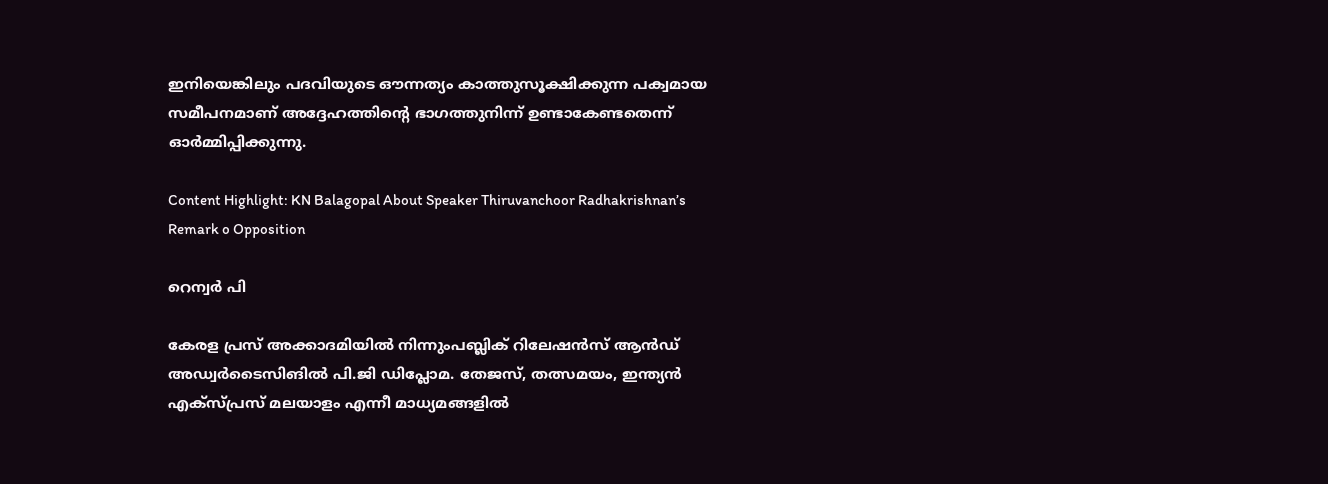ഇനിയെങ്കിലും പദവിയുടെ ഔന്നത്യം കാത്തുസൂക്ഷിക്കുന്ന പക്വമായ സമീപനമാണ് അദ്ദേഹത്തിന്റെ ഭാഗത്തുനിന്ന് ഉണ്ടാകേണ്ടതെന്ന് ഓര്‍മ്മിപ്പിക്കുന്നു.

Content Highlight: KN Balagopal About Speaker Thiruvanchoor Radhakrishnan’s Remark o Opposition

റെന്വര്‍ പി

കേരള പ്രസ് അക്കാദമിയില്‍ നിന്നുംപബ്ലിക് റിലേഷന്‍സ് ആന്‍ഡ് അഡ്വര്‍ടൈസിങില്‍ പി.ജി ഡിപ്ലോമ. തേജസ്, തത്സമയം, ഇന്ത്യന്‍ എക്‌സ്പ്രസ് മലയാളം എന്നീ മാധ്യമങ്ങളില്‍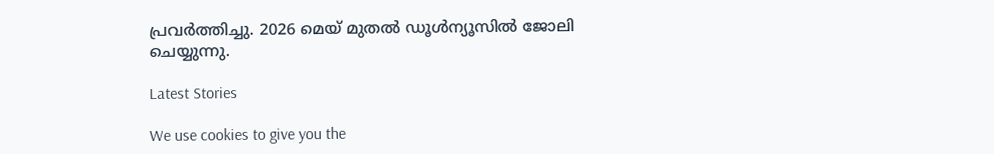പ്രവര്‍ത്തിച്ചു. 2026 മെയ് മുതല്‍ ഡൂള്‍ന്യൂസില്‍ ജോലി ചെയ്യുന്നു.

Latest Stories

We use cookies to give you the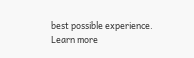best possible experience. Learn more